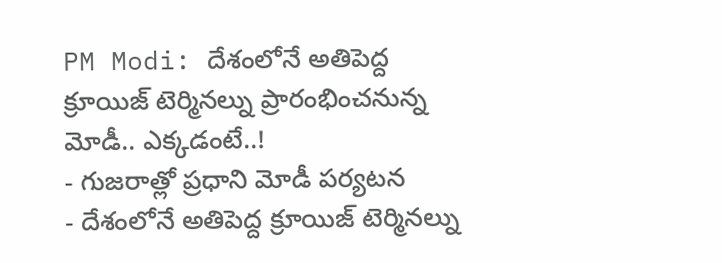PM Modi: దేశంలోనే అతిపెద్ద క్రూయిజ్ టెర్మినల్ను ప్రారంభించనున్న మోడీ.. ఎక్కడంటే..!
- గుజరాత్లో ప్రధాని మోడీ పర్యటన
- దేశంలోనే అతిపెద్ద క్రూయిజ్ టెర్మినల్ను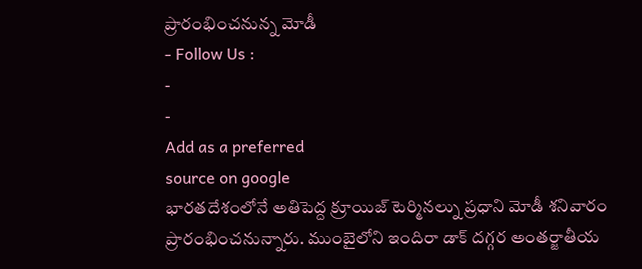ప్రారంభించనున్న మోడీ
- Follow Us :
-
-
Add as a preferred
source on google
భారతదేశంలోనే అతిపెద్ద క్రూయిజ్ టెర్మినల్ను ప్రధాని మోడీ శనివారం ప్రారంభించనున్నారు. ముంబైలోని ఇందిరా డాక్ దగ్గర అంతర్జాతీయ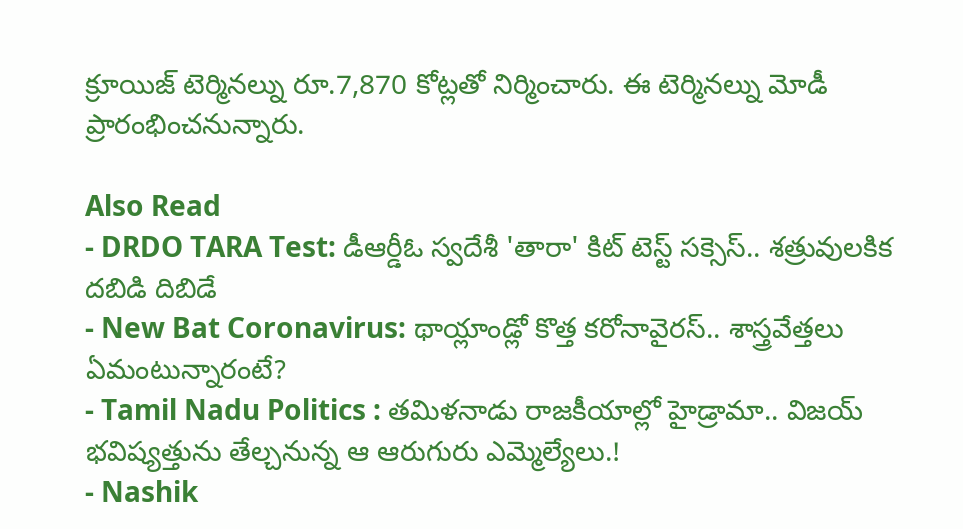క్రూయిజ్ టెర్మినల్ను రూ.7,870 కోట్లతో నిర్మించారు. ఈ టెర్మినల్ను మోడీ ప్రారంభించనున్నారు.

Also Read
- DRDO TARA Test: డీఆర్డీఓ స్వదేశీ 'తారా' కిట్ టెస్ట్ సక్సెస్.. శత్రువులకిక దబిడి దిబిడే
- New Bat Coronavirus: థాయ్లాండ్లో కొత్త కరోనావైరస్.. శాస్త్రవేత్తలు ఏమంటున్నారంటే?
- Tamil Nadu Politics : తమిళనాడు రాజకీయాల్లో హైడ్రామా.. విజయ్ భవిష్యత్తును తేల్చనున్న ఆ ఆరుగురు ఎమ్మెల్యేలు.!
- Nashik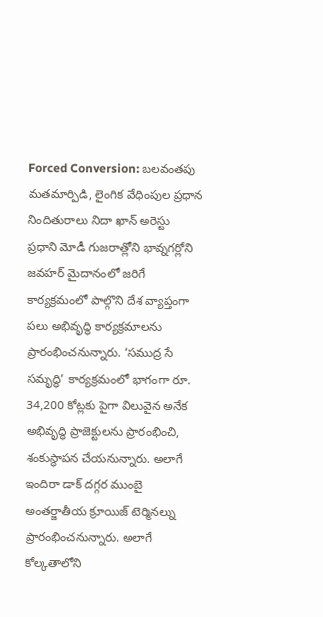Forced Conversion: బలవంతపు మతమార్పిడి, లైంగిక వేధింపుల ప్రధాన నిందితురాలు నిదా ఖాన్ అరెస్టు
ప్రధాని మోడీ గుజరాత్లోని భావ్నగర్లోని జవహర్ మైదానంలో జరిగే కార్యక్రమంలో పాల్గొని దేశ వ్యాప్తంగా పలు అభివృద్ధి కార్యక్రమాలను ప్రారంభించనున్నారు. ‘సముద్ర సే సమృద్ధి’ కార్యక్రమంలో భాగంగా రూ. 34,200 కోట్లకు పైగా విలువైన అనేక అభివృద్ధి ప్రాజెక్టులను ప్రారంభించి, శంకుస్థాపన చేయనున్నారు. అలాగే ఇందిరా డాక్ దగ్గర ముంబై అంతర్జాతీయ క్రూయిజ్ టెర్మినల్ను ప్రారంభించనున్నారు. అలాగే కోల్కతాలోని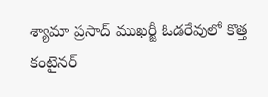శ్యామా ప్రసాద్ ముఖర్జీ ఓడరేవులో కొత్త కంటైనర్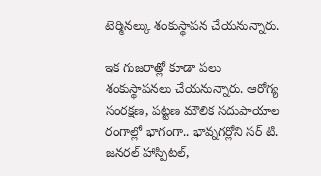టెర్మినల్కు శంకుస్థాపన చేయనున్నారు.

ఇక గుజరాత్లో కూడా పలు శంకుస్థాపనలు చేయనున్నారు. ఆరోగ్య సంరక్షణ, పట్టణ మౌలిక సదుపాయాల రంగాల్లో భాగంగా.. భావ్నగర్లోని సర్ టి. జనరల్ హాస్పిటల్,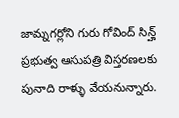జామ్నగర్లోని గురు గోవింద్ సిన్హ్ ప్రభుత్వ ఆసుపత్రి విస్తరణలకు పునాది రాళ్ళు వేయనున్నారు.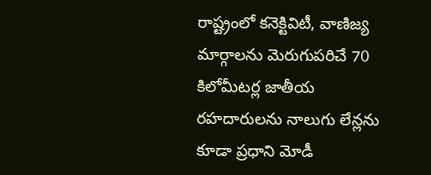రాష్ట్రంలో కనెక్టివిటీ, వాణిజ్య మార్గాలను మెరుగుపరిచే 70 కిలోమీటర్ల జాతీయ రహదారులను నాలుగు లేన్లను కూడా ప్రధాని మోడీ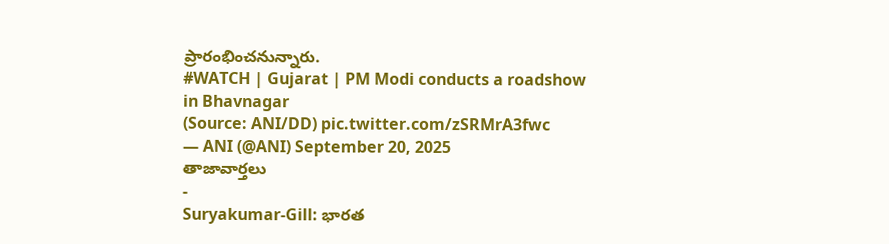ప్రారంభించనున్నారు.
#WATCH | Gujarat | PM Modi conducts a roadshow in Bhavnagar
(Source: ANI/DD) pic.twitter.com/zSRMrA3fwc
— ANI (@ANI) September 20, 2025
తాజావార్తలు
-
Suryakumar-Gill: భారత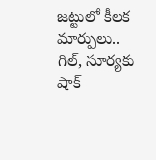జట్టులో కీలక మార్పులు.. గిల్, సూర్యకు షాక్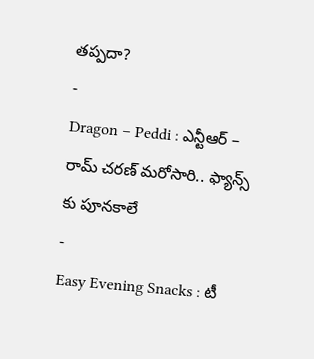తప్పదా?
-
Dragon – Peddi : ఎన్టీఆర్ – రామ్ చరణ్ మరోసారి.. ఫ్యాన్స్ కు పూనకాలే
-
Easy Evening Snacks : టీ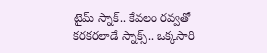టైమ్ స్నాక్.. కేవలం రవ్వతో కరకరలాడే స్నాక్స్.. ఒక్కసారి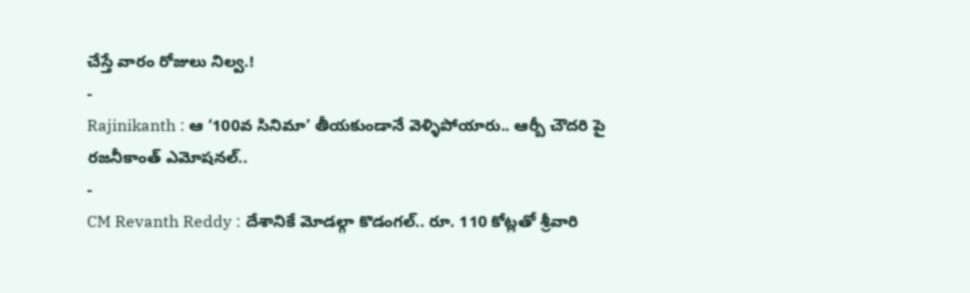చేస్తే వారం రోజులు నిల్వ.!
-
Rajinikanth : ఆ ‘100వ సినిమా’ తీయకుండానే వెళ్ళిపోయారు.. ఆర్బీ చౌదరి పై రజనీకాంత్ ఎమోషనల్..
-
CM Revanth Reddy : దేశానికే మోడల్గా కొడంగల్.. రూ. 110 కోట్లతో శ్రీవారి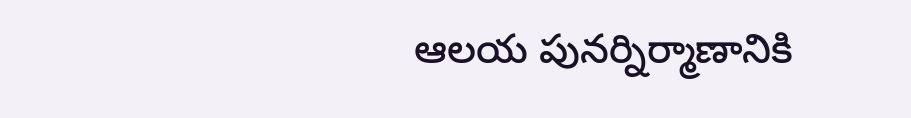ఆలయ పునర్నిర్మాణానికి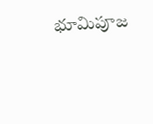భూమిపూజ